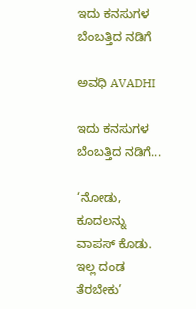ಇದು ಕನಸುಗಳ ಬೆಂಬತ್ತಿದ ನಡಿಗೆ‍

ಅವಧಿ AVADHI

ಇದು ಕನಸುಗಳ ಬೆಂಬತ್ತಿದ ನಡಿಗೆ...

‘ನೋಡು, ಕೂದಲನ್ನು ವಾಪಸ್ ಕೊಡು. ಇಲ್ಲ ದಂಡ ತೆರಬೇಕು’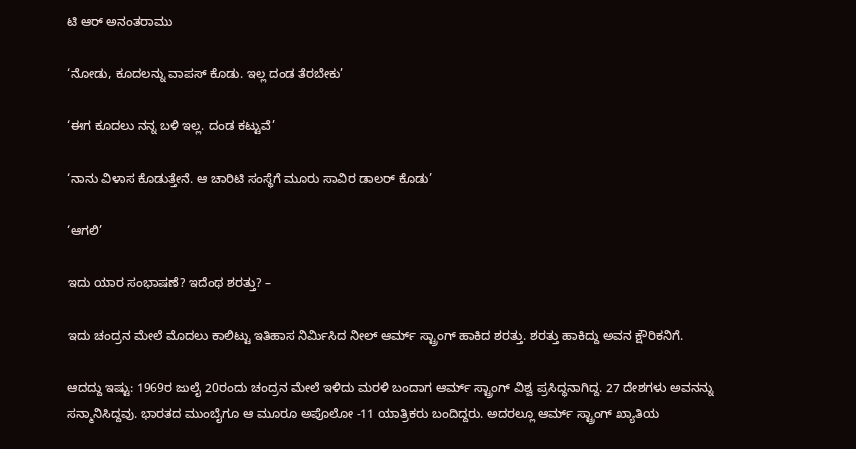ಟಿ ಆರ್ ಅನಂತರಾಮು

‘ನೋಡು, ಕೂದಲನ್ನು ವಾಪಸ್ ಕೊಡು. ಇಲ್ಲ ದಂಡ ತೆರಬೇಕು’

‘ಈಗ ಕೂದಲು ನನ್ನ ಬಳಿ ಇಲ್ಲ. ದಂಡ ಕಟ್ಟುವೆ’

‘ನಾನು ವಿಳಾಸ ಕೊಡುತ್ತೇನೆ. ಆ ಚಾರಿಟಿ ಸಂಸ್ಥೆಗೆ ಮೂರು ಸಾವಿರ ಡಾಲರ್ ಕೊಡು’

‘ಆಗಲಿ’

ಇದು ಯಾರ ಸಂಭಾಷಣೆ? ಇದೆಂಥ ಶರತ್ತು? –

ಇದು ಚಂದ್ರನ ಮೇಲೆ ಮೊದಲು ಕಾಲಿಟ್ಟು ಇತಿಹಾಸ ನಿರ್ಮಿಸಿದ ನೀಲ್ ಆರ್ಮ್ ಸ್ಟ್ರಾಂಗ್ ಹಾಕಿದ ಶರತ್ತು. ಶರತ್ತು ಹಾಕಿದ್ದು ಅವನ ಕ್ಷೌರಿಕನಿಗೆ.

ಆದದ್ದು ಇಷ್ಟು: 1969ರ ಜುಲೈ 20ರಂದು ಚಂದ್ರನ ಮೇಲೆ ಇಳಿದು ಮರಳಿ ಬಂದಾಗ ಆರ್ಮ್ ಸ್ಟ್ರಾಂಗ್ ವಿಶ್ವ ಪ್ರಸಿದ್ಧನಾಗಿದ್ದ. 27 ದೇಶಗಳು ಅವನನ್ನು ಸನ್ಮಾನಿಸಿದ್ದವು. ಭಾರತದ ಮುಂಬೈಗೂ ಆ ಮೂರೂ ಅಪೊಲೋ -11 ಯಾತ್ರಿಕರು ಬಂದಿದ್ದರು. ಅದರಲ್ಲೂ ಆರ್ಮ್ ಸ್ಟ್ರಾಂಗ್ ಖ್ಯಾತಿಯ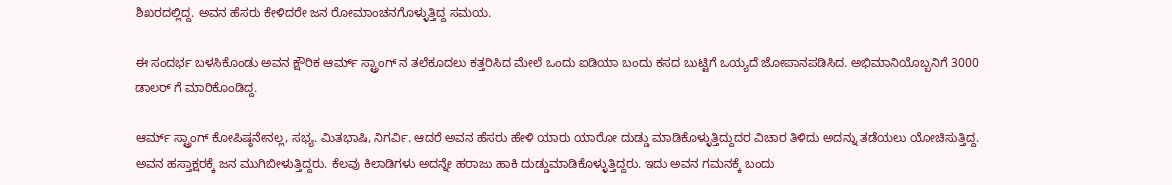ಶಿಖರದಲ್ಲಿದ್ದ. ಅವನ ಹೆಸರು ಕೇಳಿದರೇ ಜನ ರೋಮಾಂಚನಗೊಳ್ಳುತ್ತಿದ್ದ ಸಮಯ.

ಈ ಸಂದರ್ಭ ಬಳಸಿಕೊಂಡು ಅವನ ಕ್ಷೌರಿಕ ಆರ್ಮ್ ಸ್ಟ್ರಾಂಗ್ ನ ತಲೆಕೂದಲು ಕತ್ತರಿಸಿದ ಮೇಲೆ ಒಂದು ಐಡಿಯಾ ಬಂದು ಕಸದ ಬುಟ್ಟಿಗೆ ಒಯ್ಯದೆ ಜೋಪಾನಪಡಿಸಿದ. ಅಭಿಮಾನಿಯೊಬ್ಬನಿಗೆ 3000 ಡಾಲರ್ ಗೆ ಮಾರಿಕೊಂಡಿದ್ದ.

ಆರ್ಮ್ ಸ್ಟ್ರಾಂಗ್ ಕೋಪಿಷ್ಠನೇನಲ್ಲ, ಸಭ್ಯ. ಮಿತಭಾಷಿ, ನಿಗರ್ವಿ. ಆದರೆ ಅವನ ಹೆಸರು ಹೇಳಿ ಯಾರು ಯಾರೋ ದುಡ್ಡು ಮಾಡಿಕೊಳ್ಳುತ್ತಿದ್ದುದರ ವಿಚಾರ ತಿಳಿದು ಅದನ್ನು ತಡೆಯಲು ಯೋಚಿಸುತ್ತಿದ್ದ. ಅವನ ಹಸ್ತಾಕ್ಷರಕ್ಕೆ ಜನ ಮುಗಿಬೀಳುತ್ತಿದ್ದರು. ಕೆಲವು ಕಿಲಾಡಿಗಳು ಅದನ್ನೇ ಹರಾಜು ಹಾಕಿ ದುಡ್ಡುಮಾಡಿಕೊಳ್ಳುತ್ತಿದ್ದರು. ಇದು ಅವನ ಗಮನಕ್ಕೆ ಬಂದು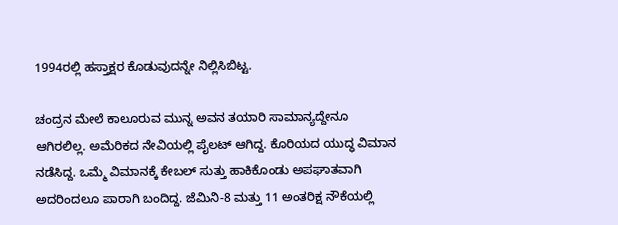1994ರಲ್ಲಿ ಹಸ್ತಾಕ್ಷರ ಕೊಡುವುದನ್ನೇ ನಿಲ್ಲಿಸಿಬಿಟ್ಟ.

ಚಂದ್ರನ ಮೇಲೆ ಕಾಲೂರುವ ಮುನ್ನ ಅವನ ತಯಾರಿ ಸಾಮಾನ್ಯದ್ದೇನೂ ಆಗಿರಲಿಲ್ಲ. ಅಮೆರಿಕದ ನೇವಿಯಲ್ಲಿ ಪೈಲಟ್ ಆಗಿದ್ದ. ಕೊರಿಯದ ಯುದ್ಧ ವಿಮಾನ ನಡೆಸಿದ್ದ. ಒಮ್ಮೆ ವಿಮಾನಕ್ಕೆ ಕೇಬಲ್ ಸುತ್ತು ಹಾಕಿಕೊಂಡು ಅಪಘಾತವಾಗಿ ಅದರಿಂದಲೂ ಪಾರಾಗಿ ಬಂದಿದ್ದ. ಜೆಮಿನಿ-8 ಮತ್ತು 11 ಅಂತರಿಕ್ಷ ನೌಕೆಯಲ್ಲಿ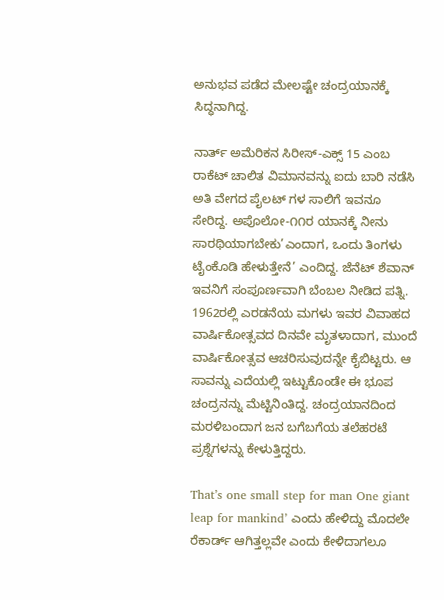ಅನುಭವ ಪಡೆದ ಮೇಲಷ್ಟೇ ಚಂದ್ರಯಾನಕ್ಕೆ ಸಿದ್ಧನಾಗಿದ್ದ.

ನಾರ್ತ್ ಅಮೆರಿಕನ ಸಿರೀಸ್-ಎಕ್ಸ್ 15 ಎಂಬ ರಾಕೆಟ್ ಚಾಲಿತ ವಿಮಾನವನ್ನು ಐದು ಬಾರಿ ನಡೆಸಿ ಅತಿ ವೇಗದ ಪೈಲಟ್ ಗಳ ಸಾಲಿಗೆ ಇವನೂ ಸೇರಿದ್ದ. ಅಪೊಲೋ-೧೧ರ ಯಾನಕ್ಕೆ ನೀನು ಸಾರಥಿಯಾಗಬೇಕು’ಎಂದಾಗ, ಒಂದು ತಿಂಗಳು ಟೈಂಕೊಡಿ ಹೇಳುತ್ತೇನೆ’ ಎಂದಿದ್ದ. ಜೆನೆಟ್ ಶೆವಾನ್ ಇವನಿಗೆ ಸಂಪೂರ್ಣವಾಗಿ ಬೆಂಬಲ ನೀಡಿದ ಪತ್ನಿ. 1962ರಲ್ಲಿ ಎರಡನೆಯ ಮಗಳು ಇವರ ವಿವಾಹದ ವಾರ್ಷಿಕೋತ್ಸವದ ದಿನವೇ ಮೃತಳಾದಾಗ, ಮುಂದೆ ವಾರ್ಷಿಕೋತ್ಸವ ಆಚರಿಸುವುದನ್ನೇ ಕೈಬಿಟ್ಟರು. ಆ ಸಾವನ್ನು ಎದೆಯಲ್ಲಿ ಇಟ್ಟುಕೊಂಡೇ ಈ ಭೂಪ ಚಂದ್ರನನ್ನು ಮೆಟ್ಟಿನಿಂತಿದ್ದ. ಚಂದ್ರಯಾನದಿಂದ ಮರಳಿಬಂದಾಗ ಜನ ಬಗೆಬಗೆಯ ತಲೆಹರಟೆ ಪ್ರಶ್ನೆಗಳನ್ನು ಕೇಳುತ್ತಿದ್ದರು.

That’s one small step for man One giant leap for mankind’ ಎಂದು ಹೇಳಿದ್ದು ಮೊದಲೇ ರೆಕಾರ್ಡ್ ಆಗಿತ್ತಲ್ಲವೇ ಎಂದು ಕೇಳಿದಾಗಲೂ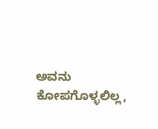ಅವನು ಕೋಪಗೊಳ್ಳಲಿಲ್ಲ,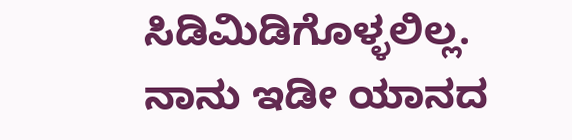ಸಿಡಿಮಿಡಿಗೊಳ್ಳಲಿಲ್ಲ. ನಾನು ಇಡೀ ಯಾನದ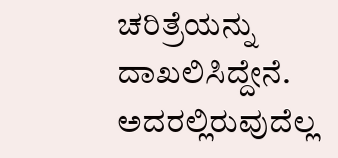ಚರಿತ್ರೆಯನ್ನು ದಾಖಲಿಸಿದ್ದೇನೆ. ಅದರಲ್ಲಿರುವುದೆಲ್ಲ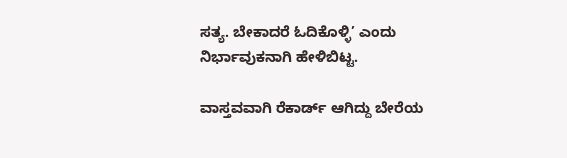ಸತ್ಯ. ಬೇಕಾದರೆ ಓದಿಕೊಳ್ಳಿ’ ಎಂದು ನಿರ್ಭಾವುಕನಾಗಿ ಹೇಳಿಬಿಟ್ಟ.

ವಾಸ್ತವವಾಗಿ ರೆಕಾರ್ಡ್ ಆಗಿದ್ದು ಬೇರೆಯ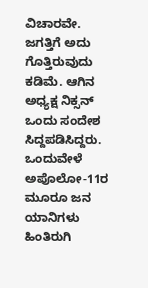ವಿಚಾರವೇ. ಜಗತ್ತಿಗೆ ಅದು ಗೊತ್ತಿರುವುದು ಕಡಿಮೆ. ಆಗಿನ ಅಧ್ಯಕ್ಷ ನಿಕ್ಸನ್ ಒಂದು ಸಂದೇಶ ಸಿದ್ದಪಡಿಸಿದ್ದರು. ಒಂದುವೇಳೆ ಅಪೊಲೋ-11ರ ಮೂರೂ ಜನ ಯಾನಿಗಳು ಹಿಂತಿರುಗಿ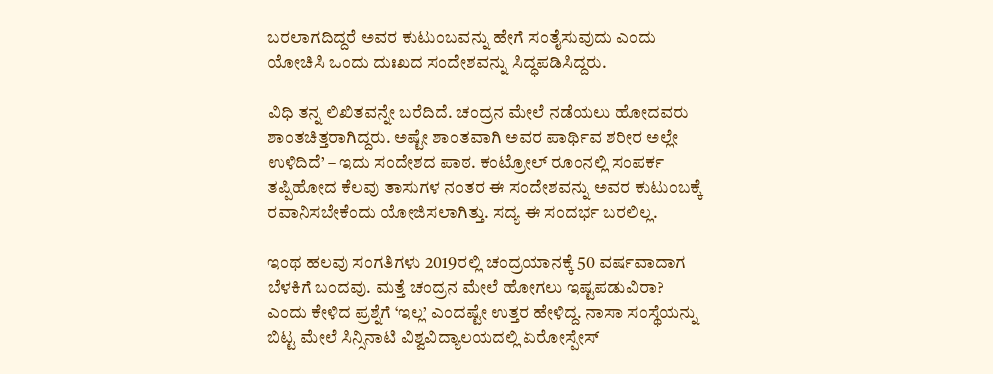ಬರಲಾಗದಿದ್ದರೆ ಅವರ ಕುಟುಂಬವನ್ನು ಹೇಗೆ ಸಂತೈಸುವುದು ಎಂದು ಯೋಚಿಸಿ ಒಂದು ದುಃಖದ ಸಂದೇಶವನ್ನು ಸಿದ್ಧಪಡಿಸಿದ್ದರು.

ವಿಧಿ ತನ್ನ ಲಿಖಿತವನ್ನೇ ಬರೆದಿದೆ. ಚಂದ್ರನ ಮೇಲೆ ನಡೆಯಲು ಹೋದವರು ಶಾಂತಚಿತ್ತರಾಗಿದ್ದರು. ಅಷ್ಟೇ ಶಾಂತವಾಗಿ ಅವರ ಪಾರ್ಥಿವ ಶರೀರ ಅಲ್ಲೇ ಉಳಿದಿದೆ’ – ಇದು ಸಂದೇಶದ ಪಾಠ. ಕಂಟ್ರೋಲ್ ರೂಂನಲ್ಲಿ ಸಂಪರ್ಕ ತಪ್ಪಿಹೋದ ಕೆಲವು ತಾಸುಗಳ ನಂತರ ಈ ಸಂದೇಶವನ್ನು ಅವರ ಕುಟುಂಬಕ್ಕೆ ರವಾನಿಸಬೇಕೆಂದು ಯೋಜಿಸಲಾಗಿತ್ತು. ಸದ್ಯ ಈ ಸಂದರ್ಭ ಬರಲಿಲ್ಲ.

ಇಂಥ ಹಲವು ಸಂಗತಿಗಳು 2019ರಲ್ಲಿ ಚಂದ್ರಯಾನಕ್ಕೆ 50 ವರ್ಷವಾದಾಗ ಬೆಳಕಿಗೆ ಬಂದವು. ಮತ್ತೆ ಚಂದ್ರನ ಮೇಲೆ ಹೋಗಲು ಇಷ್ಟಪಡುವಿರಾ? ಎಂದು ಕೇಳಿದ ಪ್ರಶ್ನೆಗೆ ‘ಇಲ್ಲ’ ಎಂದಷ್ಟೇ ಉತ್ತರ ಹೇಳಿದ್ದ. ನಾಸಾ ಸಂಸ್ಥೆಯನ್ನು ಬಿಟ್ಟ ಮೇಲೆ ಸಿನ್ಸಿನಾಟಿ ವಿಶ್ವವಿದ್ಯಾಲಯದಲ್ಲಿ ಏರೋಸ್ಪೇಸ್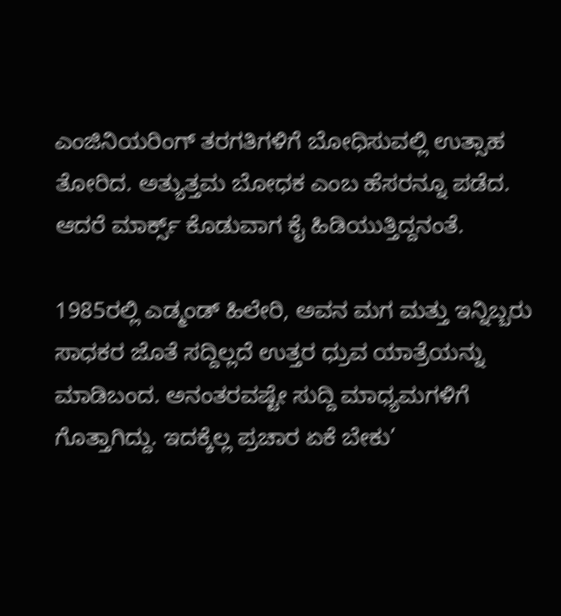ಎಂಜಿನಿಯರಿಂಗ್ ತರಗತಿಗಳಿಗೆ ಬೋಧಿಸುವಲ್ಲಿ ಉತ್ಸಾಹ ತೋರಿದ. ಅತ್ಯುತ್ತಮ ಬೋಧಕ ಎಂಬ ಹೆಸರನ್ನೂ ಪಡೆದ. ಆದರೆ ಮಾರ್ಕ್ಸ್ ಕೊಡುವಾಗ ಕೈ ಹಿಡಿಯುತ್ತಿದ್ದನಂತೆ.

1985ರಲ್ಲಿ ಎಡ್ಮಂಡ್ ಹಿಲೇರಿ, ಅವನ ಮಗ ಮತ್ತು ಇನ್ನಿಬ್ಬರು ಸಾಧಕರ ಜೊತೆ ಸದ್ದಿಲ್ಲದೆ ಉತ್ತರ ಧ್ರುವ ಯಾತ್ರೆಯನ್ನು ಮಾಡಿಬಂದ. ಅನಂತರವಷ್ಟೇ ಸುದ್ದಿ ಮಾಧ್ಯಮಗಳಿಗೆ ಗೊತ್ತಾಗಿದ್ದು. ಇದಕ್ಕೆಲ್ಲ ಪ್ರಚಾರ ಏಕೆ ಬೇಕು’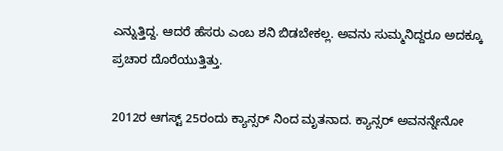ಎನ್ನುತ್ತಿದ್ದ. ಆದರೆ ಹೆಸರು ಎಂಬ ಶನಿ ಬಿಡಬೇಕಲ್ಲ. ಅವನು ಸುಮ್ಮನಿದ್ದರೂ ಅದಕ್ಕೂ ಪ್ರಚಾರ ದೊರೆಯುತ್ತಿತ್ತು.

2012ರ ಆಗಸ್ಟ್ 25ರಂದು ಕ್ಯಾನ್ಸರ್ ನಿಂದ ಮೃತನಾದ. ಕ್ಯಾನ್ಸರ್ ಅವನನ್ನೇನೋ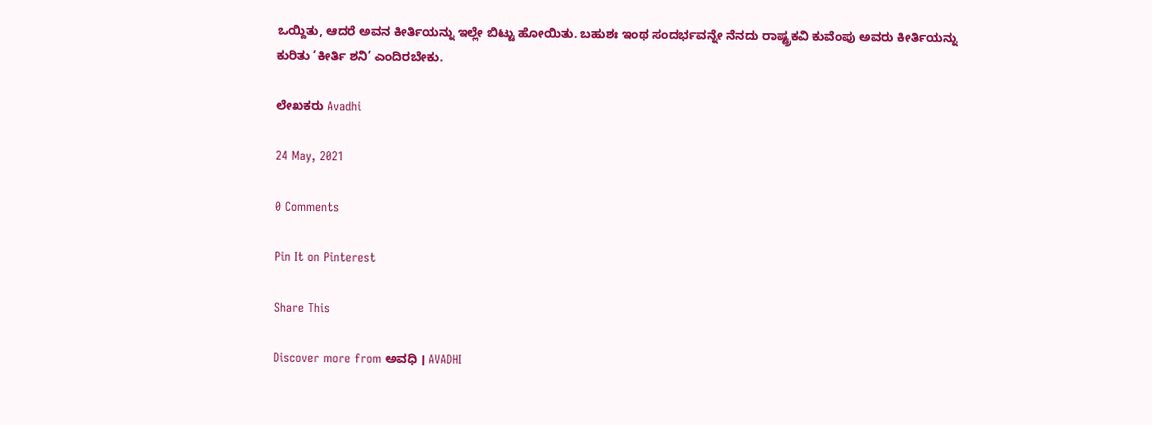ಒಯ್ದಿತು, ಆದರೆ ಅವನ ಕೀರ್ತಿಯನ್ನು ಇಲ್ಲೇ ಬಿಟ್ಟು ಹೋಯಿತು. ಬಹುಶಃ ಇಂಥ ಸಂದರ್ಭವನ್ನೇ ನೆನದು ರಾಷ್ಟ್ರಕವಿ ಕುವೆಂಪು ಅವರು ಕೀರ್ತಿಯನ್ನು ಕುರಿತು ‘ಕೀರ್ತಿ ಶನಿ’ ಎಂದಿರಬೇಕು.

ಲೇಖಕರು Avadhi

24 May, 2021

0 Comments

Pin It on Pinterest

Share This

Discover more from ಅವಧಿ । AVADHI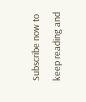Subscribe now to keep reading and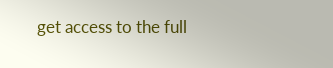get access to the full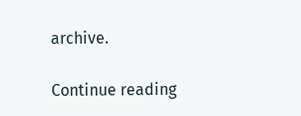archive.

Continue reading